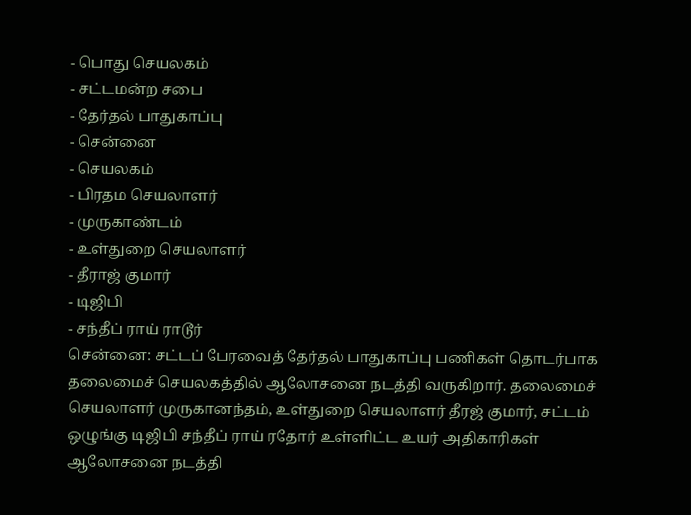- பொது செயலகம்
- சட்டமன்ற சபை
- தேர்தல் பாதுகாப்பு
- சென்னை
- செயலகம்
- பிரதம செயலாளர்
- முருகாண்டம்
- உள்துறை செயலாளர்
- தீராஜ் குமார்
- டிஜிபி
- சந்தீப் ராய் ராடூர்
சென்னை: சட்டப் பேரவைத் தேர்தல் பாதுகாப்பு பணிகள் தொடர்பாக தலைமைச் செயலகத்தில் ஆலோசனை நடத்தி வருகிறார். தலைமைச் செயலாளர் முருகானந்தம், உள்துறை செயலாளர் தீரஜ் குமார், சட்டம் ஒழுங்கு டிஜிபி சந்தீப் ராய் ரதோர் உள்ளிட்ட உயர் அதிகாரிகள் ஆலோசனை நடத்தி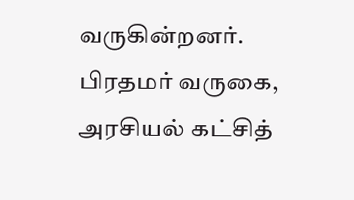வருகின்றனர். பிரதமர் வருகை, அரசியல் கட்சித்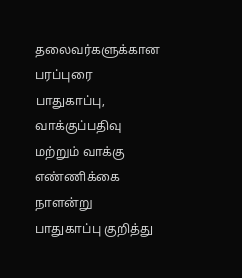தலைவர்களுக்கான பரப்புரை பாதுகாப்பு, வாக்குப்பதிவு மற்றும் வாக்கு எண்ணிக்கை நாளன்று பாதுகாப்பு குறித்து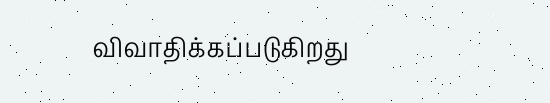விவாதிக்கப்படுகிறது